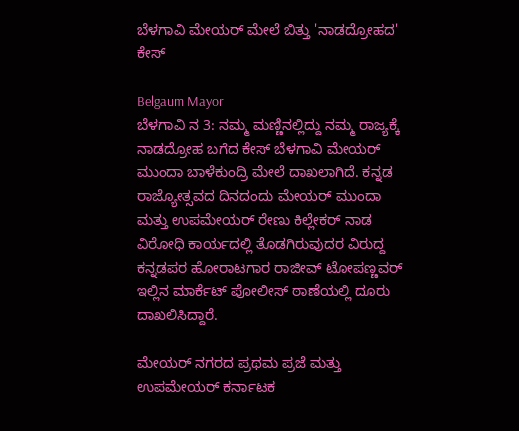ಬೆಳಗಾವಿ ಮೇಯರ್ ಮೇಲೆ ಬಿತ್ತು 'ನಾಡದ್ರೋಹದ' ಕೇಸ್

Belgaum Mayor
ಬೆಳಗಾವಿ ನ 3: ನಮ್ಮ ಮಣ್ಣಿನಲ್ಲಿದ್ದು ನಮ್ಮ ರಾಜ್ಯಕ್ಕೆ ನಾಡದ್ರೋಹ ಬಗೆದ ಕೇಸ್ ಬೆಳಗಾವಿ ಮೇಯರ್ ಮುಂದಾ ಬಾಳೆಕುಂದ್ರಿ ಮೇಲೆ ದಾಖಲಾಗಿದೆ. ಕನ್ನಡ ರಾಜ್ಯೋತ್ಸವದ ದಿನದಂದು ಮೇಯರ್ ಮುಂದಾ ಮತ್ತು ಉಪಮೇಯರ್ ರೇಣು ಕಿಲ್ಲೇಕರ್ ನಾಡ ವಿರೋಧಿ ಕಾರ್ಯದಲ್ಲಿ ತೊಡಗಿರುವುದರ ವಿರುದ್ದ ಕನ್ನಡಪರ ಹೋರಾಟಗಾರ ರಾಜೀವ್ ಟೋಪಣ್ಣವರ್ ಇಲ್ಲಿನ ಮಾರ್ಕೆಟ್ ಪೋಲೀಸ್ ಠಾಣೆಯಲ್ಲಿ ದೂರು ದಾಖಲಿಸಿದ್ದಾರೆ.

ಮೇಯರ್ ನಗರದ ಪ್ರಥಮ ಪ್ರಜೆ ಮತ್ತು ಉಪಮೇಯರ್ ಕರ್ನಾಟಕ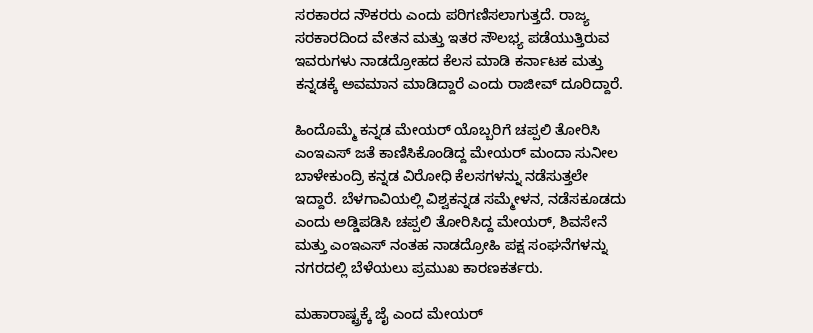ಸರಕಾರದ ನೌಕರರು ಎಂದು ಪರಿಗಣಿಸಲಾಗುತ್ತದೆ. ರಾಜ್ಯ ಸರಕಾರದಿಂದ ವೇತನ ಮತ್ತು ಇತರ ಸೌಲಭ್ಯ ಪಡೆಯುತ್ತಿರುವ ಇವರುಗಳು ನಾಡದ್ರೋಹದ ಕೆಲಸ ಮಾಡಿ ಕರ್ನಾಟಕ ಮತ್ತು ಕನ್ನಡಕ್ಕೆ ಅವಮಾನ ಮಾಡಿದ್ದಾರೆ ಎಂದು ರಾಜೀವ್ ದೂರಿದ್ದಾರೆ.

ಹಿಂದೊಮ್ಮೆ ಕನ್ನಡ ಮೇಯರ್ ಯೊಬ್ಬರಿಗೆ ಚಪ್ಪಲಿ ತೋರಿಸಿ ಎಂಇಎಸ್ ಜತೆ ಕಾಣಿಸಿಕೊಂಡಿದ್ದ ಮೇಯರ್ ಮಂದಾ ಸುನೀಲ ಬಾಳೇಕುಂದ್ರಿ ಕನ್ನಡ ವಿರೋಧಿ ಕೆಲಸಗಳನ್ನು ನಡೆಸುತ್ತಲೇ ಇದ್ದಾರೆ. ಬೆಳಗಾವಿಯಲ್ಲಿ ವಿಶ್ವಕನ್ನಡ ಸಮ್ಮೇಳನ, ನಡೆಸಕೂಡದು ಎಂದು ಅಡ್ಡಿಪಡಿಸಿ ಚಪ್ಪಲಿ ತೋರಿಸಿದ್ದ ಮೇಯರ್, ಶಿವಸೇನೆ ಮತ್ತು ಎಂಇಎಸ್ ನಂತಹ ನಾಡದ್ರೋಹಿ ಪಕ್ಷ ಸಂಘನೆಗಳನ್ನು ನಗರದಲ್ಲಿ ಬೆಳೆಯಲು ಪ್ರಮುಖ ಕಾರಣಕರ್ತರು.

ಮಹಾರಾಷ್ಟ್ರಕ್ಕೆ ಜೈ ಎಂದ ಮೇಯರ್‌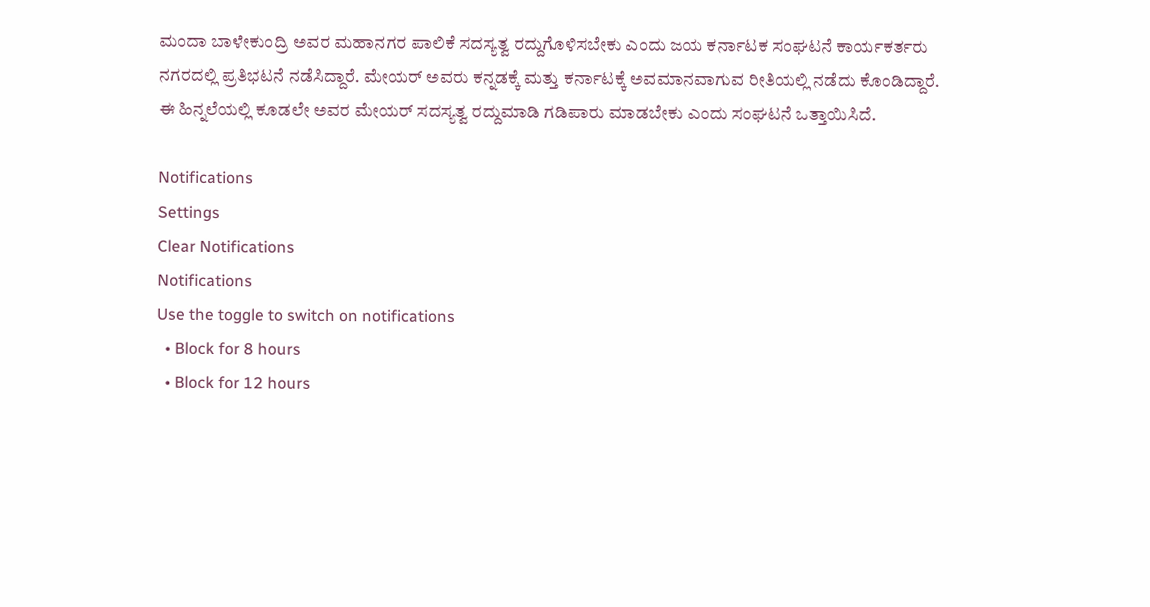ಮಂದಾ ಬಾಳೇಕುಂದ್ರಿ ಅವರ ಮಹಾನಗರ ಪಾಲಿಕೆ ಸದಸ್ಯತ್ವ ರದ್ದುಗೊಳಿಸಬೇಕು ಎಂದು ಜಯ ಕರ್ನಾಟಕ ಸಂಘಟನೆ ಕಾರ್ಯಕರ್ತರು ನಗರದಲ್ಲಿ ಪ್ರತಿಭಟನೆ ನಡೆಸಿದ್ದಾರೆ. ಮೇಯರ್ ಅವರು ಕನ್ನಡಕ್ಕೆ ಮತ್ತು ಕರ್ನಾಟಕ್ಕೆ ಅವಮಾನವಾಗುವ ರೀತಿಯಲ್ಲಿ ನಡೆದು ಕೊಂಡಿದ್ದಾರೆ. ಈ ಹಿನ್ನಲೆಯಲ್ಲಿ ಕೂಡಲೇ ಅವರ ಮೇಯರ್ ಸದಸ್ಯತ್ವ ರದ್ದುಮಾಡಿ ಗಡಿಪಾರು ಮಾಡಬೇಕು ಎಂದು ಸಂಘಟನೆ ಒತ್ತಾಯಿಸಿದೆ.

Notifications
Settings
Clear Notifications
Notifications
Use the toggle to switch on notifications
  • Block for 8 hours
  • Block for 12 hours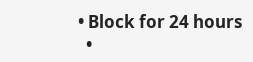• Block for 24 hours
  •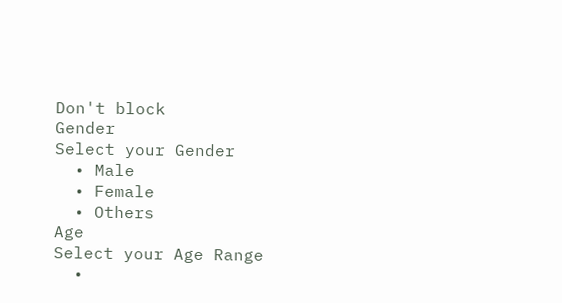Don't block
Gender
Select your Gender
  • Male
  • Female
  • Others
Age
Select your Age Range
  •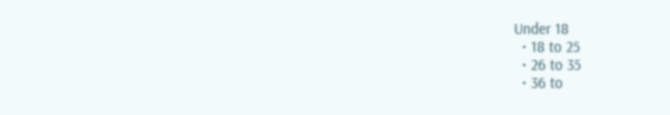Under 18
  • 18 to 25
  • 26 to 35
  • 36 to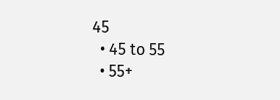45
  • 45 to 55
  • 55+